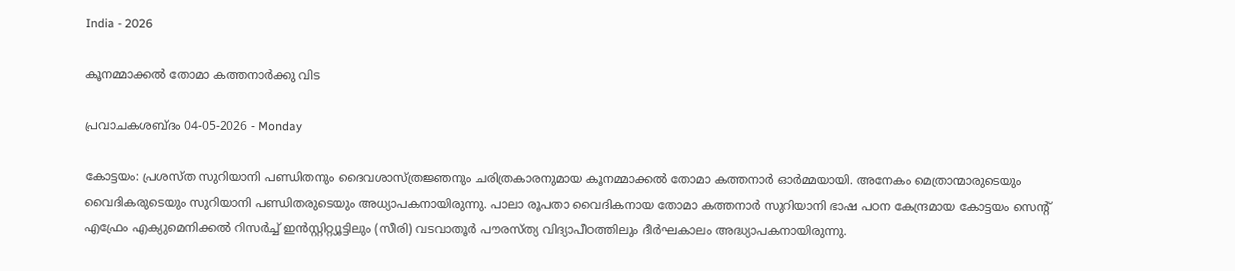India - 2026

കൂനമ്മാക്കല്‍ തോമാ കത്തനാര്‍ക്കു വിട

പ്രവാചകശബ്ദം 04-05-2026 - Monday

കോട്ടയം: പ്രശസ്ത സുറിയാനി പണ്ഡിതനും ദൈവശാസ്ത്രജ്ഞനും ചരിത്രകാരനുമായ കൂനമ്മാക്കല്‍ തോമാ കത്തനാര്‍ ഓര്‍മ്മയായി. അനേകം മെത്രാന്മാരുടെയും വൈദികരുടെയും സുറിയാനി പണ്ഡിതരുടെയും അധ്യാപകനായിരുന്നു. പാലാ രൂപതാ വൈദികനായ തോമാ കത്തനാര്‍ സുറിയാനി ഭാഷ പഠന കേന്ദ്രമായ കോട്ടയം സെന്റ് എഫ്രേം എക്യുമെനിക്കല്‍ റിസര്‍ച്ച് ഇന്‍സ്റ്റിറ്റ്യൂട്ടിലും (സീരി) വടവാതൂര്‍ പൗരസ്ത്യ വിദ്യാപീഠത്തിലും ദീര്‍ഘകാലം അദ്ധ്യാപകനായിരുന്നു.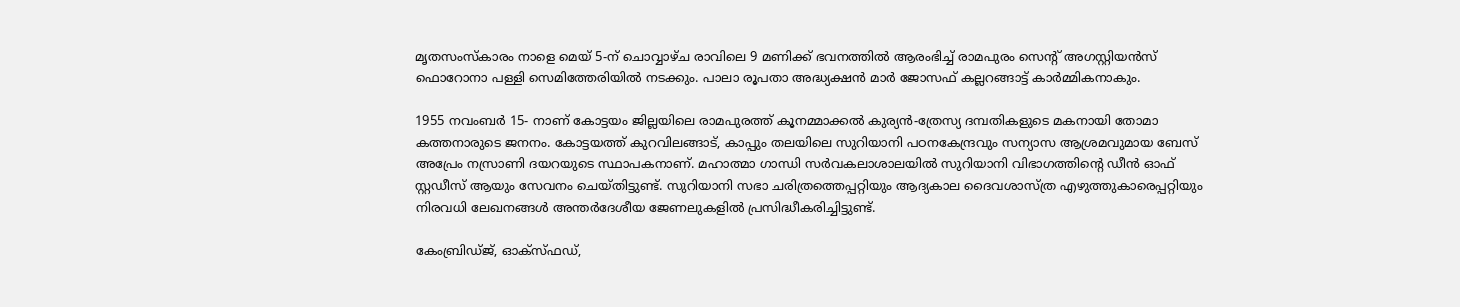മൃതസംസ്കാരം നാളെ മെയ് 5-ന് ചൊവ്വാഴ്ച രാവിലെ 9 മണിക്ക് ഭവനത്തില്‍ ആരംഭിച്ച് രാമപുരം സെന്റ് അഗസ്റ്റിയന്‍സ് ഫൊറോനാ പള്ളി സെമിത്തേരിയില്‍ നടക്കും. പാലാ രൂപതാ അദ്ധ്യക്ഷന്‍ മാര്‍ ജോസഫ് കല്ലറങ്ങാട്ട് കാര്‍മ്മികനാകും.

1955 നവംബര്‍ 15- നാണ് കോട്ടയം ജില്ലയിലെ രാമപുരത്ത് കൂനമ്മാക്കല്‍ കുര്യന്‍-ത്രേസ്യ ദമ്പതികളുടെ മകനായി തോമാ കത്തനാരുടെ ജനനം. കോട്ടയത്ത് കുറവിലങ്ങാട്, കാപ്പും തലയിലെ സുറിയാനി പഠനകേന്ദ്രവും സന്യാസ ആശ്രമവുമായ ബേസ് അപ്രേം നസ്രാണി ദയറയുടെ സ്ഥാപകനാണ്. മഹാത്മാ ഗാന്ധി സര്‍വകലാശാലയില്‍ സുറിയാനി വിഭാഗത്തിന്റെ ഡീന്‍ ഓഫ് സ്റ്റഡീസ് ആയും സേവനം ചെയ്തിട്ടുണ്ട്. സുറിയാനി സഭാ ചരിത്രത്തെപ്പറ്റിയും ആദ്യകാല ദൈവശാസ്ത്ര എഴുത്തുകാരെപ്പറ്റിയും നിരവധി ലേഖനങ്ങള്‍ അന്തര്‍ദേശീയ ജേണലുകളില്‍ പ്രസിദ്ധീകരിച്ചിട്ടുണ്ട്.

കേംബ്രിഡ്ജ്, ഓക്സ്ഫഡ്,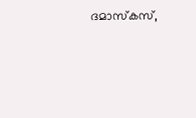ദമാസ്‌കസ്,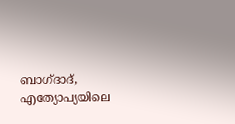ബാഗ്ദാദ്, എത്യോപ്യയിലെ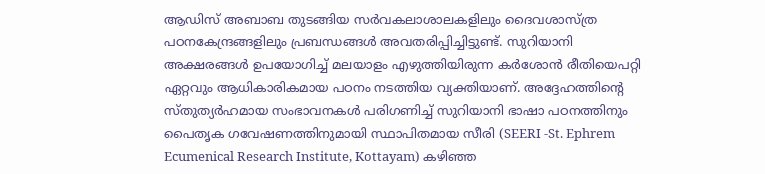ആഡിസ് അബാബ തുടങ്ങിയ സര്‍വകലാശാലകളിലും ദൈവശാസ്ത്ര പഠനകേന്ദ്രങ്ങളിലും പ്രബന്ധങ്ങള്‍ അവതരിപ്പിച്ചിട്ടുണ്ട്. സുറിയാനി അക്ഷരങ്ങള്‍ ഉപയോഗിച്ച് മലയാളം എഴുത്തിയിരുന്ന കര്‍ശോന്‍ രീതിയെപറ്റി ഏറ്റവും ആധികാരികമായ പഠനം നടത്തിയ വ്യക്തിയാണ്. അദ്ദേഹത്തിന്റെ സ്തുത്യര്‍ഹമായ സംഭാവനകൾ പരിഗണിച്ച് സുറിയാനി ഭാഷാ പഠനത്തിനും പൈതൃക ഗവേഷണത്തിനുമായി സ്ഥാപിതമായ സീരി (SEERI -St. Ephrem Ecumenical Research Institute, Kottayam) കഴിഞ്ഞ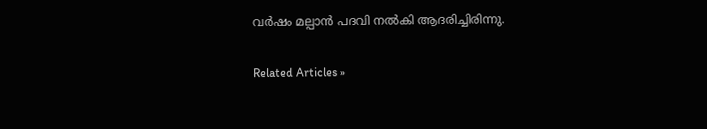വര്‍ഷം മല്പാൻ പദവി നൽകി ആദരിച്ചിരിന്നു.


Related Articles »